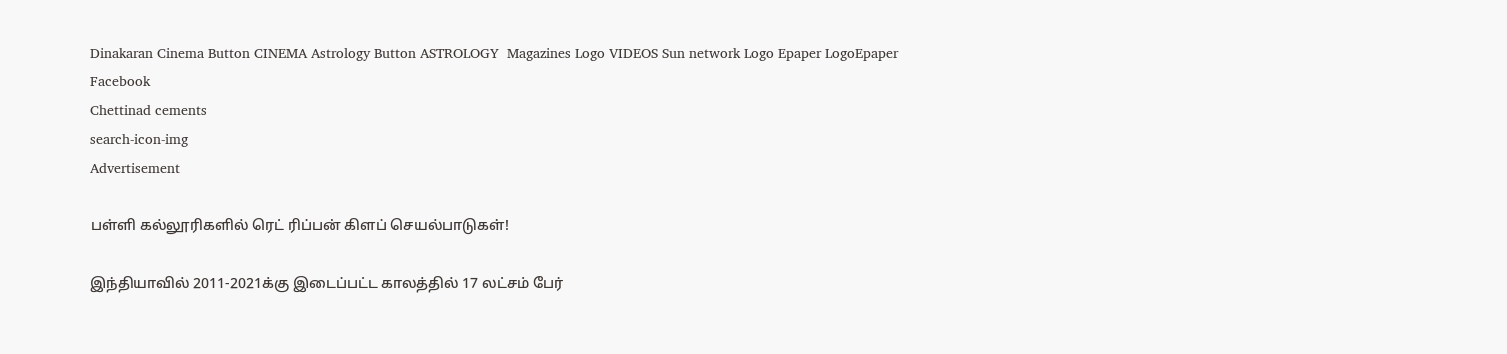Dinakaran Cinema Button CINEMA Astrology Button ASTROLOGY  Magazines Logo VIDEOS Sun network Logo Epaper LogoEpaper Facebook
Chettinad cements
search-icon-img
Advertisement

பள்ளி கல்லூரிகளில் ரெட் ரிப்பன் கிளப் செயல்பாடுகள்!

இந்தியாவில் 2011-2021க்கு இடைப்பட்ட காலத்தில் 17 லட்சம் பேர்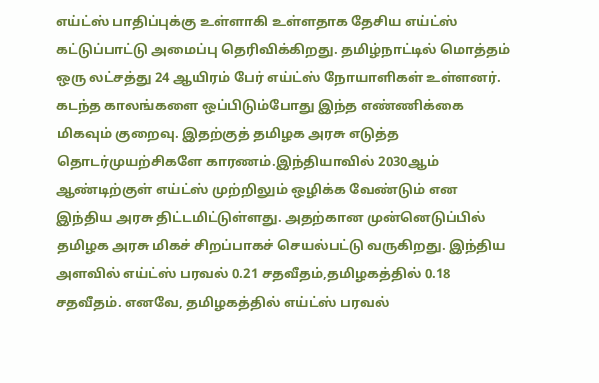எய்ட்ஸ் பாதிப்புக்கு உள்ளாகி உள்ளதாக தேசிய எய்ட்ஸ் கட்டுப்பாட்டு அமைப்பு தெரிவிக்கிறது. தமிழ்நாட்டில் மொத்தம் ஒரு லட்சத்து 24 ஆயிரம் பேர் எய்ட்ஸ் நோயாளிகள் உள்ளனர். கடந்த காலங்களை ஒப்பிடும்போது இந்த எண்ணிக்கை மிகவும் குறைவு. இதற்குத் தமிழக அரசு எடுத்த தொடர்முயற்சிகளே காரணம்.இந்தியாவில் 2030ஆம் ஆண்டிற்குள் எய்ட்ஸ் முற்றிலும் ஒழிக்க வேண்டும் என இந்திய அரசு திட்டமிட்டுள்ளது. அதற்கான முன்னெடுப்பில் தமிழக அரசு மிகச் சிறப்பாகச் செயல்பட்டு வருகிறது. இந்திய அளவில் எய்ட்ஸ் பரவல் 0.21 சதவீதம்,தமிழகத்தில் 0.18 சதவீதம். எனவே, தமிழகத்தில் எய்ட்ஸ் பரவல்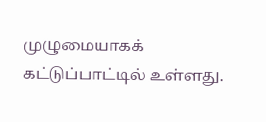முழுமையாகக் கட்டுப்பாட்டில் உள்ளது.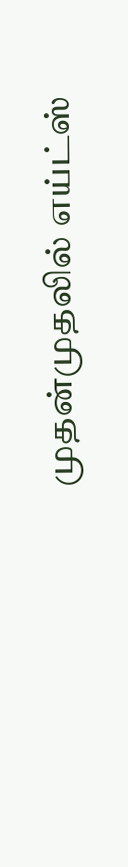முதன்முதலில் எய்ட்ஸ்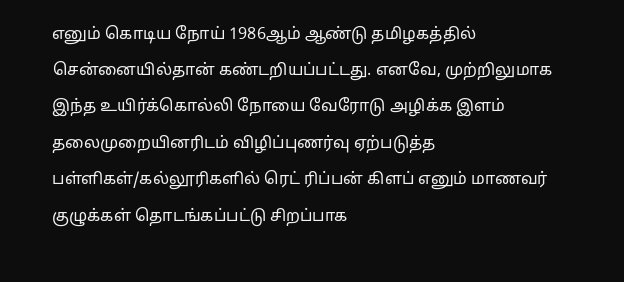எனும் கொடிய நோய் 1986ஆம் ஆண்டு தமிழகத்தில் சென்னையில்தான் கண்டறியப்பட்டது. எனவே, முற்றிலுமாக இந்த உயிர்க்கொல்லி நோயை வேரோடு அழிக்க இளம் தலைமுறையினரிடம் விழிப்புணர்வு ஏற்படுத்த பள்ளிகள்/கல்லூரிகளில் ரெட் ரிப்பன் கிளப் எனும் மாணவர் குழுக்கள் தொடங்கப்பட்டு சிறப்பாக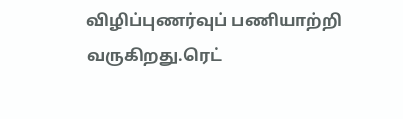விழிப்புணர்வுப் பணியாற்றி வருகிறது.ரெட்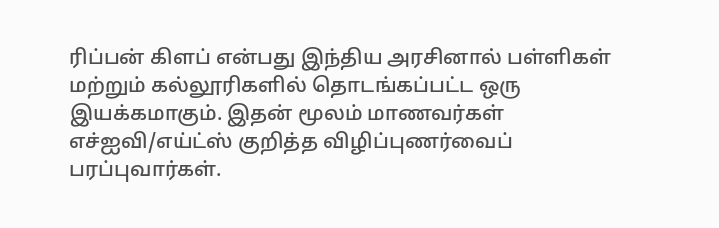ரிப்பன் கிளப் என்பது இந்திய அரசினால் பள்ளிகள் மற்றும் கல்லூரிகளில் தொடங்கப்பட்ட ஒரு இயக்கமாகும். இதன் மூலம் மாணவர்கள் எச்ஐவி/எய்ட்ஸ் குறித்த விழிப்புணர்வைப் பரப்புவார்கள்.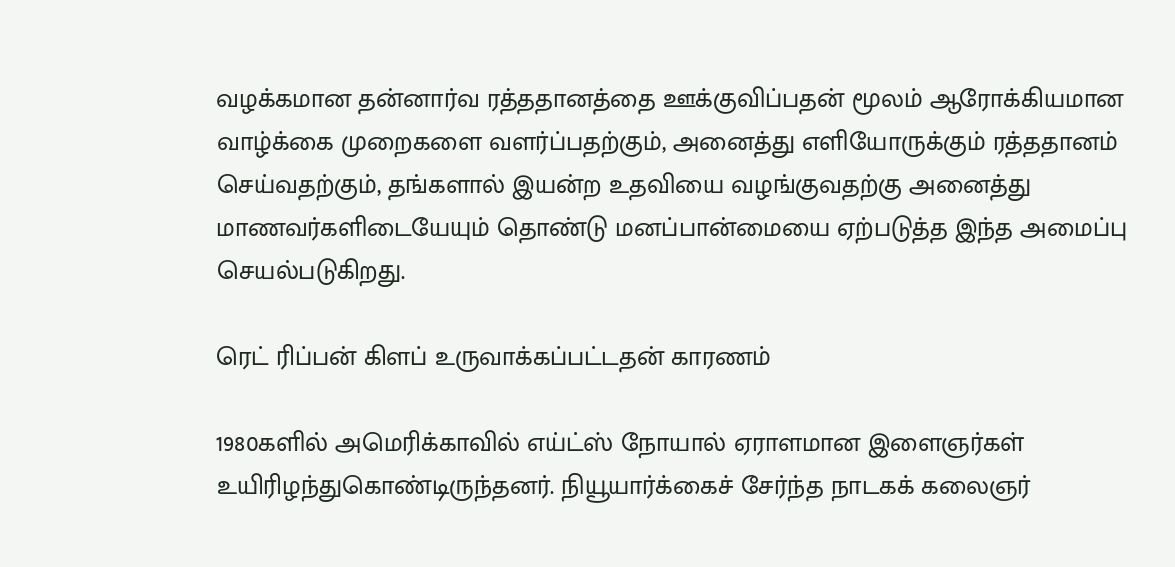வழக்கமான தன்னார்வ ரத்ததானத்தை ஊக்குவிப்பதன் மூலம் ஆரோக்கியமான வாழ்க்கை முறைகளை வளர்ப்பதற்கும், அனைத்து எளியோருக்கும் ரத்ததானம் செய்வதற்கும், தங்களால் இயன்ற உதவியை வழங்குவதற்கு அனைத்து மாணவர்களிடையேயும் தொண்டு மனப்பான்மையை ஏற்படுத்த இந்த அமைப்பு செயல்படுகிறது.

ரெட் ரிப்பன் கிளப் உருவாக்கப்பட்டதன் காரணம்

1980களில் அமெரிக்காவில் எய்ட்ஸ் நோயால் ஏராளமான இளைஞர்கள் உயிரிழந்துகொண்டிருந்தனர். நியூயார்க்கைச் சேர்ந்த நாடகக் கலைஞர்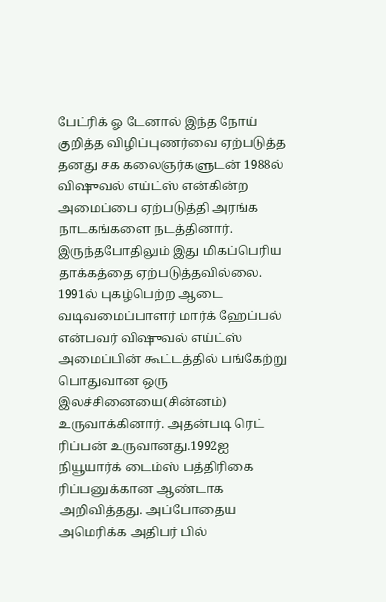பேட்ரிக் ஓ டேனால் இந்த நோய் குறித்த விழிப்புணர்வை ஏற்படுத்த தனது சக கலைஞர்களுடன் 1988ல் விஷுவல் எய்ட்ஸ் என்கின்ற அமைப்பை ஏற்படுத்தி அரங்க நாடகங்களை நடத்தினார். இருந்தபோதிலும் இது மிகப்பெரிய தாக்கத்தை ஏற்படுத்தவில்லை. 1991ல் புகழ்பெற்ற ஆடை வடிவமைப்பாளர் மார்க் ஹேப்பல் என்பவர் விஷுவல் எய்ட்ஸ் அமைப்பின் கூட்டத்தில் பங்கேற்று பொதுவான ஒரு இலச்சினையை(சின்னம்) உருவாக்கினார். அதன்படி ரெட் ரிப்பன் உருவானது.1992ஐ நியூயார்க் டைம்ஸ் பத்திரிகை ரிப்பனுக்கான ஆண்டாக அறிவித்தது. அப்போதைய அமெரிக்க அதிபர் பில்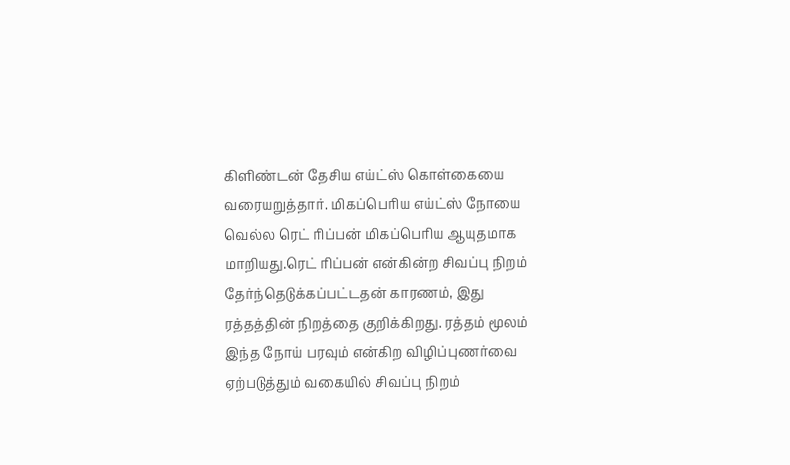கிளிண்டன் தேசிய எய்ட்ஸ் கொள்கையை வரையறுத்தார். மிகப்பெரிய எய்ட்ஸ் நோயை வெல்ல ரெட் ரிப்பன் மிகப்பெரிய ஆயுதமாக மாறியது.ரெட் ரிப்பன் என்கின்ற சிவப்பு நிறம் தேர்ந்தெடுக்கப்பட்டதன் காரணம், இது ரத்தத்தின் நிறத்தை குறிக்கிறது. ரத்தம் மூலம் இந்த நோய் பரவும் என்கிற விழிப்புணர்வை ஏற்படுத்தும் வகையில் சிவப்பு நிறம்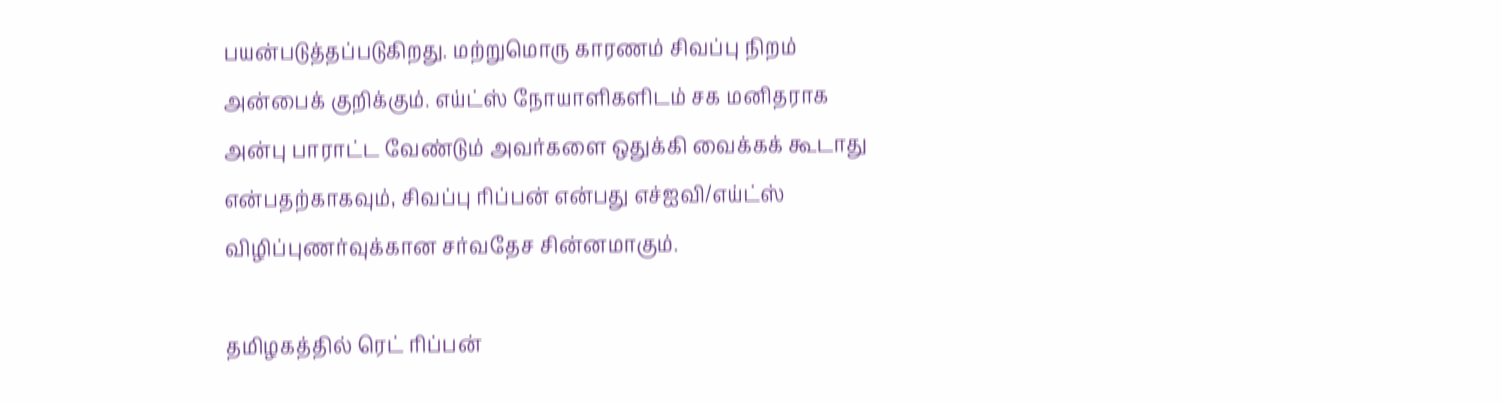பயன்படுத்தப்படுகிறது. மற்றுமொரு காரணம் சிவப்பு நிறம் அன்பைக் குறிக்கும். எய்ட்ஸ் நோயாளிகளிடம் சக மனிதராக அன்பு பாராட்ட வேண்டும் அவர்களை ஒதுக்கி வைக்கக் கூடாது என்பதற்காகவும், சிவப்பு ரிப்பன் என்பது எச்ஐவி/எய்ட்ஸ் விழிப்புணர்வுக்கான சர்வதேச சின்னமாகும்.

தமிழகத்தில் ரெட் ரிப்பன்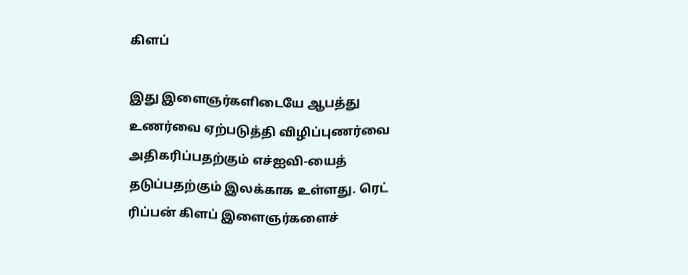கிளப்

இது இளைஞர்களிடையே ஆபத்து உணர்வை ஏற்படுத்தி விழிப்புணர்வை அதிகரிப்பதற்கும் எச்ஐவி-யைத் தடுப்பதற்கும் இலக்காக உள்ளது. ரெட் ரிப்பன் கிளப் இளைஞர்களைச்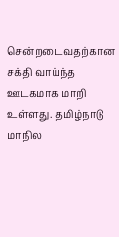சென்றடைவதற்கான சக்தி வாய்ந்த ஊடகமாக மாறி உள்ளது. தமிழ்நாடு மாநில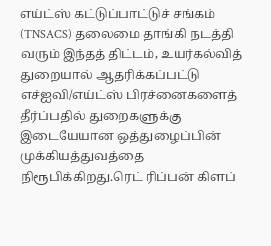எய்ட்ஸ் கட்டுப்பாட்டுச் சங்கம் (TNSACS) தலைமை தாங்கி நடத்தி வரும் இந்தத் திட்டம், உயர்கல்வித் துறையால் ஆதரிக்கப்பட்டு எச்ஐவி/எய்ட்ஸ் பிரச்னைகளைத் தீர்ப்பதில் துறைகளுக்கு இடையேயான ஒத்துழைப்பின் முக்கியத்துவத்தை நிரூபிக்கிறது.ரெட் ரிப்பன் கிளப்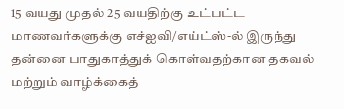15 வயது முதல் 25 வயதிற்கு உட்பட்ட மாணவர்களுக்கு எச்ஐவி/எய்ட்ஸ்-ல் இருந்து தன்னை பாதுகாத்துக் கொள்வதற்கான தகவல் மற்றும் வாழ்க்கைத்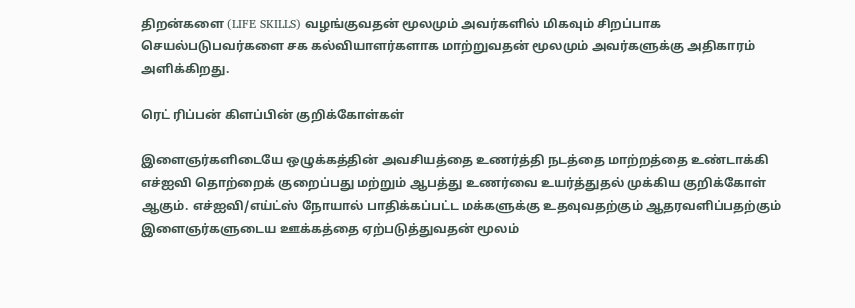திறன்களை (LIFE SKILLS) வழங்குவதன் மூலமும் அவர்களில் மிகவும் சிறப்பாக செயல்படுபவர்களை சக கல்வியாளர்களாக மாற்றுவதன் மூலமும் அவர்களுக்கு அதிகாரம் அளிக்கிறது.

ரெட் ரிப்பன் கிளப்பின் குறிக்கோள்கள்

இளைஞர்களிடையே ஒழுக்கத்தின் அவசியத்தை உணர்த்தி நடத்தை மாற்றத்தை உண்டாக்கி எச்ஐவி தொற்றைக் குறைப்பது மற்றும் ஆபத்து உணர்வை உயர்த்துதல் முக்கிய குறிக்கோள் ஆகும். எச்ஐவி/எய்ட்ஸ் நோயால் பாதிக்கப்பட்ட மக்களுக்கு உதவுவதற்கும் ஆதரவளிப்பதற்கும் இளைஞர்களுடைய ஊக்கத்தை ஏற்படுத்துவதன் மூலம்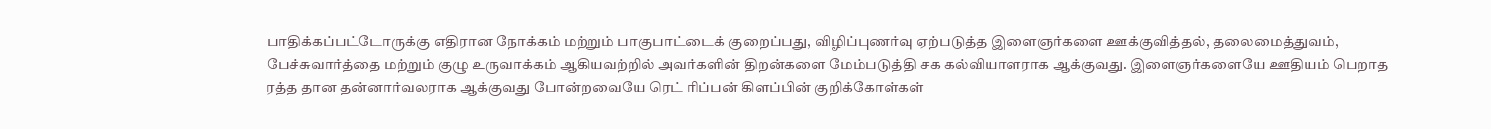பாதிக்கப்பட்டோருக்கு எதிரான நோக்கம் மற்றும் பாகுபாட்டைக் குறைப்பது, விழிப்புணர்வு ஏற்படுத்த இளைஞர்களை ஊக்குவித்தல், தலைமைத்துவம், பேச்சுவார்த்தை மற்றும் குழு உருவாக்கம் ஆகியவற்றில் அவர்களின் திறன்களை மேம்படுத்தி சக கல்வியாளராக ஆக்குவது. இளைஞர்களையே ஊதியம் பெறாத ரத்த தான தன்னார்வலராக ஆக்குவது போன்றவையே ரெட் ரிப்பன் கிளப்பின் குறிக்கோள்கள்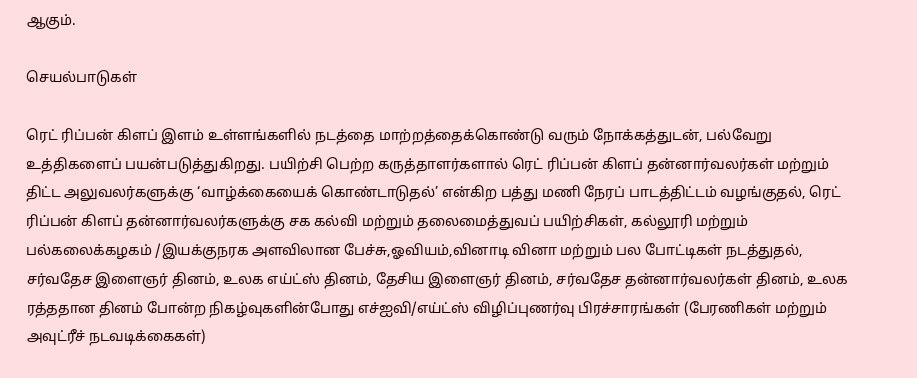ஆகும்.

செயல்பாடுகள்

ரெட் ரிப்பன் கிளப் இளம் உள்ளங்களில் நடத்தை மாற்றத்தைக்கொண்டு வரும் நோக்கத்துடன், பல்வேறு உத்திகளைப் பயன்படுத்துகிறது. பயிற்சி பெற்ற கருத்தாளர்களால் ரெட் ரிப்பன் கிளப் தன்னார்வலர்கள் மற்றும் திட்ட அலுவலர்களுக்கு ‘வாழ்க்கையைக் கொண்டாடுதல்’ என்கிற பத்து மணி நேரப் பாடத்திட்டம் வழங்குதல், ரெட் ரிப்பன் கிளப் தன்னார்வலர்களுக்கு சக கல்வி மற்றும் தலைமைத்துவப் பயிற்சிகள், கல்லூரி மற்றும் பல்கலைக்கழகம் /இயக்குநரக அளவிலான பேச்சு,ஓவியம்,வினாடி வினா மற்றும் பல போட்டிகள் நடத்துதல், சர்வதேச இளைஞர் தினம், உலக எய்ட்ஸ் தினம், தேசிய இளைஞர் தினம், சர்வதேச தன்னார்வலர்கள் தினம், உலக ரத்ததான தினம் போன்ற நிகழ்வுகளின்போது எச்ஐவி/எய்ட்ஸ் விழிப்புணர்வு பிரச்சாரங்கள் (பேரணிகள் மற்றும் அவுட்ரீச் நடவடிக்கைகள்)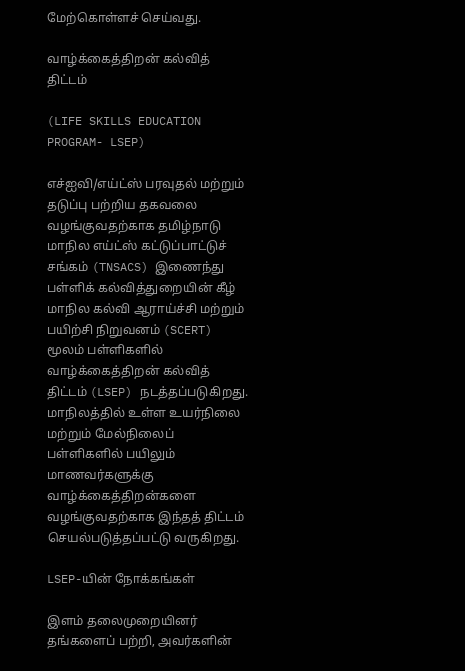மேற்கொள்ளச் செய்வது.

வாழ்க்கைத்திறன் கல்வித் திட்டம்

(LIFE SKILLS EDUCATION PROGRAM- LSEP)

எச்ஐவி/எய்ட்ஸ் பரவுதல் மற்றும் தடுப்பு பற்றிய தகவலை வழங்குவதற்காக தமிழ்நாடு மாநில எய்ட்ஸ் கட்டுப்பாட்டுச் சங்கம் (TNSACS) இணைந்து பள்ளிக் கல்வித்துறையின் கீழ் மாநில கல்வி ஆராய்ச்சி மற்றும் பயிற்சி நிறுவனம் (SCERT) மூலம் பள்ளிகளில் வாழ்க்கைத்திறன் கல்வித் திட்டம் (LSEP) நடத்தப்படுகிறது. மாநிலத்தில் உள்ள உயர்நிலை மற்றும் மேல்நிலைப் பள்ளிகளில் பயிலும் மாணவர்களுக்கு வாழ்க்கைத்திறன்களை வழங்குவதற்காக இந்தத் திட்டம் செயல்படுத்தப்பட்டு வருகிறது.

LSEP-யின் நோக்கங்கள்

இளம் தலைமுறையினர் தங்களைப் பற்றி, அவர்களின்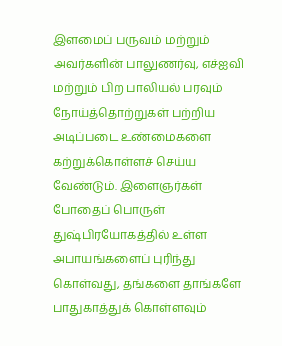இளமைப் பருவம் மற்றும் அவர்களின் பாலுணர்வு, எச்ஐவி மற்றும் பிற பாலியல் பரவும் நோய்த்தொற்றுகள் பற்றிய அடிப்படை உண்மைகளை கற்றுக்கொள்ளச் செய்ய வேண்டும். இளைஞர்கள் போதைப் பொருள் துஷ்பிரயோகத்தில் உள்ள அபாயங்களைப் புரிந்து கொள்வது, தங்களை தாங்களே பாதுகாத்துக் கொள்ளவும்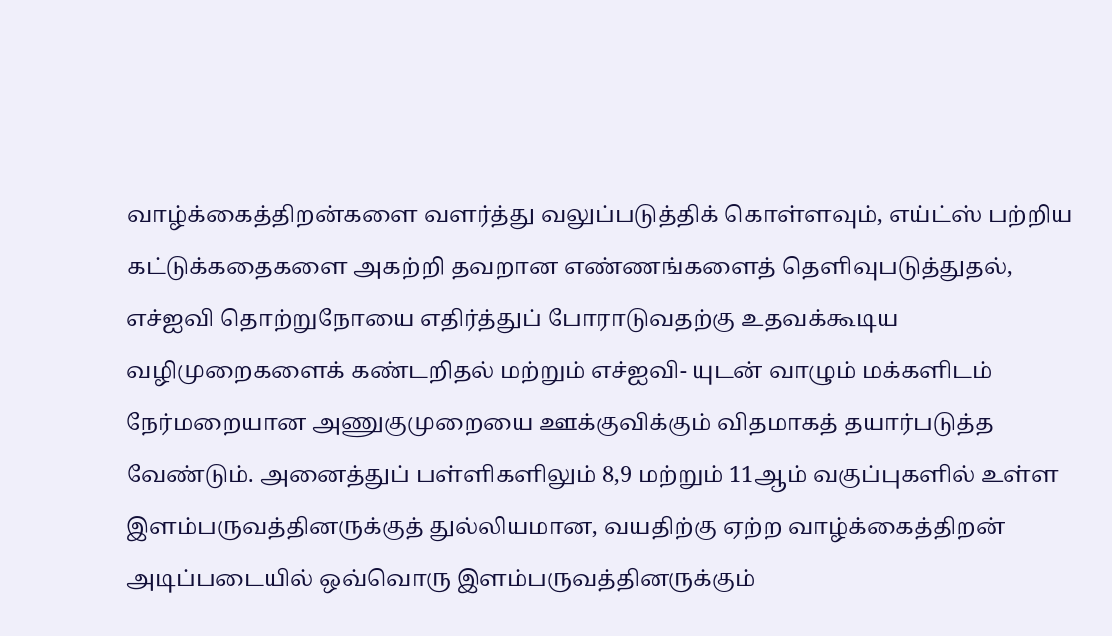வாழ்க்கைத்திறன்களை வளர்த்து வலுப்படுத்திக் கொள்ளவும், எய்ட்ஸ் பற்றிய கட்டுக்கதைகளை அகற்றி தவறான எண்ணங்களைத் தெளிவுபடுத்துதல், எச்ஐவி தொற்றுநோயை எதிர்த்துப் போராடுவதற்கு உதவக்கூடிய வழிமுறைகளைக் கண்டறிதல் மற்றும் எச்ஐவி- யுடன் வாழும் மக்களிடம் நேர்மறையான அணுகுமுறையை ஊக்குவிக்கும் விதமாகத் தயார்படுத்த வேண்டும். அனைத்துப் பள்ளிகளிலும் 8,9 மற்றும் 11ஆம் வகுப்புகளில் உள்ள இளம்பருவத்தினருக்குத் துல்லியமான, வயதிற்கு ஏற்ற வாழ்க்கைத்திறன் அடிப்படையில் ஒவ்வொரு இளம்பருவத்தினருக்கும்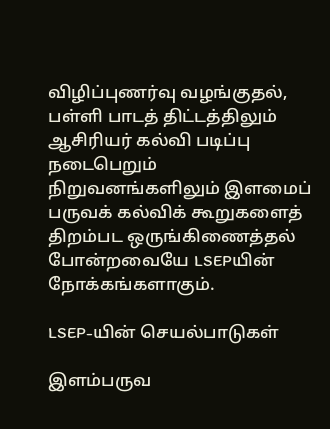விழிப்புணர்வு வழங்குதல், பள்ளி பாடத் திட்டத்திலும் ஆசிரியர் கல்வி படிப்பு நடைபெறும் நிறுவனங்களிலும் இளமைப் பருவக் கல்விக் கூறுகளைத் திறம்பட ஒருங்கிணைத்தல் போன்றவையே LSEPயின் நோக்கங்களாகும்.

LSEP-யின் செயல்பாடுகள்

இளம்பருவ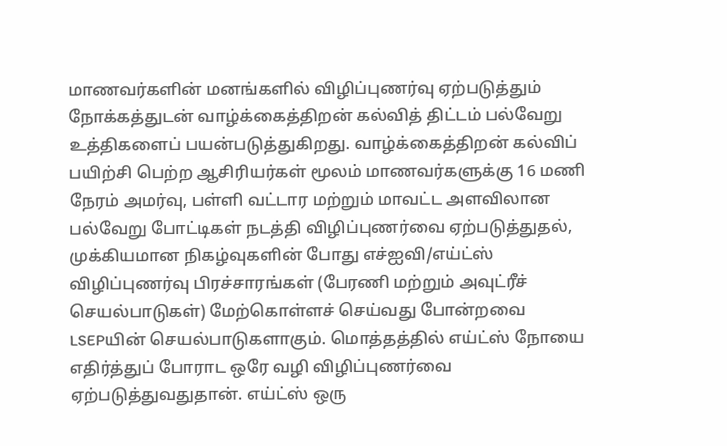மாணவர்களின் மனங்களில் விழிப்புணர்வு ஏற்படுத்தும் நோக்கத்துடன் வாழ்க்கைத்திறன் கல்வித் திட்டம் பல்வேறு உத்திகளைப் பயன்படுத்துகிறது. வாழ்க்கைத்திறன் கல்விப் பயிற்சி பெற்ற ஆசிரியர்கள் மூலம் மாணவர்களுக்கு 16 மணி நேரம் அமர்வு, பள்ளி வட்டார மற்றும் மாவட்ட அளவிலான பல்வேறு போட்டிகள் நடத்தி விழிப்புணர்வை ஏற்படுத்துதல், முக்கியமான நிகழ்வுகளின் போது எச்ஐவி/எய்ட்ஸ் விழிப்புணர்வு பிரச்சாரங்கள் (பேரணி மற்றும் அவுட்ரீச் செயல்பாடுகள்) மேற்கொள்ளச் செய்வது போன்றவை LSEPயின் செயல்பாடுகளாகும். மொத்தத்தில் எய்ட்ஸ் நோயை எதிர்த்துப் போராட ஒரே வழி விழிப்புணர்வை ஏற்படுத்துவதுதான். எய்ட்ஸ் ஒரு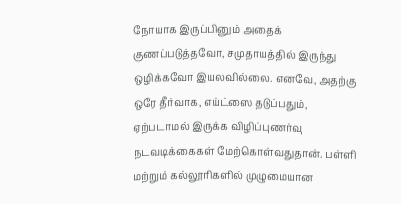நோயாக இருப்பினும் அதைக் குணப்படுத்தவோ, சமுதாயத்தில் இருந்து ஒழிக்கவோ இயலவில்லை. எனவே, அதற்கு ஒரே தீர்வாக, எய்ட்ஸை தடுப்பதும், ஏற்படாமல் இருக்க விழிப்புணர்வு நடவடிக்கைகள் மேற்கொள்வதுதான். பள்ளி மற்றும் கல்லூரிகளில் முழுமையான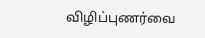விழிப்புணர்வை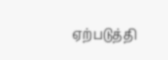ஏற்படுத்தி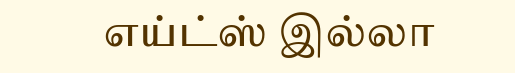எய்ட்ஸ் இல்லா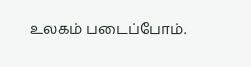உலகம் படைப்போம்.